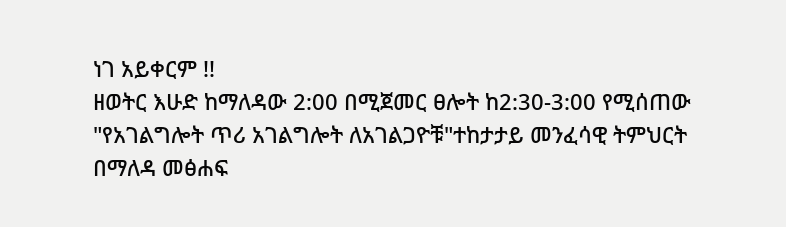ነገ አይቀርም !!
ዘወትር እሁድ ከማለዳው 2:00 በሚጀመር ፀሎት ከ2:30-3:00 የሚሰጠው "የአገልግሎት ጥሪ አገልግሎት ለአገልጋዮቹ"ተከታታይ መንፈሳዊ ትምህርት በማለዳ መፅሐፍ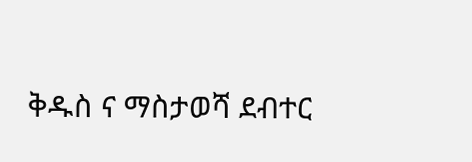ቅዱስ ና ማስታወሻ ደብተር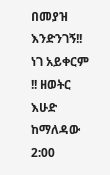በመያዝ እንድንገኝ!!
ነገ አይቀርም !! ዘወትር እሁድ ከማለዳው 2:00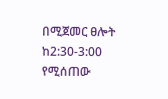በሚጀመር ፀሎት ከ2:30-3:00 የሚሰጠው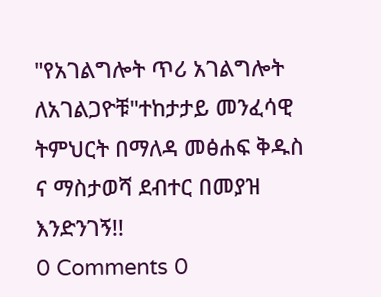"የአገልግሎት ጥሪ አገልግሎት ለአገልጋዮቹ"ተከታታይ መንፈሳዊ ትምህርት በማለዳ መፅሐፍ ቅዱስ ና ማስታወሻ ደብተር በመያዝ እንድንገኝ!!
0 Comments 0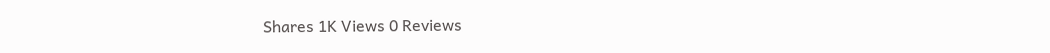Shares 1K Views 0 Reviews